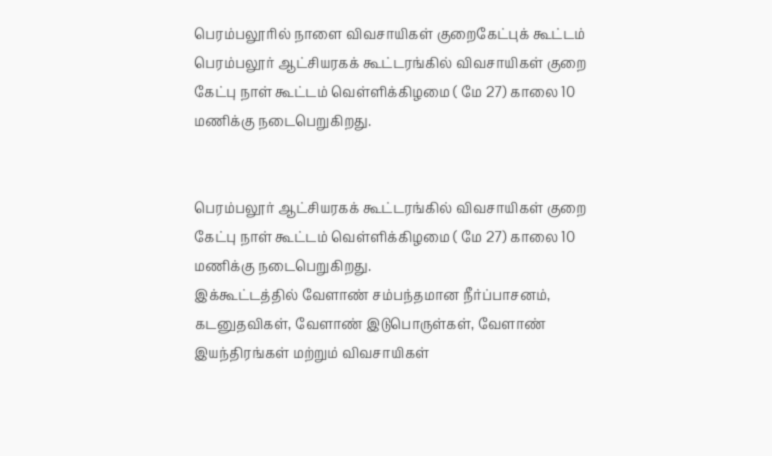பெரம்பலூரில் நாளை விவசாயிகள் குறைகேட்புக் கூட்டம்
பெரம்பலூர் ஆட்சியரகக் கூட்டரங்கில் விவசாயிகள் குறை கேட்பு நாள் கூட்டம் வெள்ளிக்கிழமை ( மே 27) காலை 10 மணிக்கு நடைபெறுகிறது.


பெரம்பலூர் ஆட்சியரகக் கூட்டரங்கில் விவசாயிகள் குறை கேட்பு நாள் கூட்டம் வெள்ளிக்கிழமை ( மே 27) காலை 10 மணிக்கு நடைபெறுகிறது.
இக்கூட்டத்தில் வேளாண் சம்பந்தமான நீர்ப்பாசனம், கடனுதவிகள், வேளாண் இடுபொருள்கள், வேளாண் இயந்திரங்கள் மற்றும் விவசாயிகள்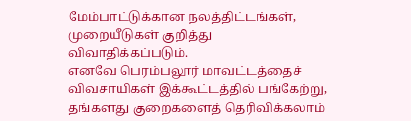மேம்பாட்டுக்கான நலத்திட்டங்கள், முறையீடுகள் குறித்து விவாதிக்கப்படும்.
எனவே பெரம்பலூர் மாவட்டத்தைச் விவசாயிகள் இக்கூட்டத்தில் பங்கேற்று, தங்களது குறைகளைத் தெரிவிக்கலாம்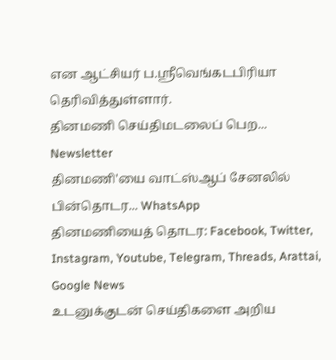என ஆட்சியர் ப.ஸ்ரீவெங்கடபிரியா தெரிவித்துள்ளார்.
தினமணி செய்திமடலைப் பெற... Newsletter
தினமணி'யை வாட்ஸ்ஆப் சேனலில் பின்தொடர... WhatsApp
தினமணியைத் தொடர: Facebook, Twitter, Instagram, Youtube, Telegram, Threads, Arattai, Google News
உடனுக்குடன் செய்திகளை அறிய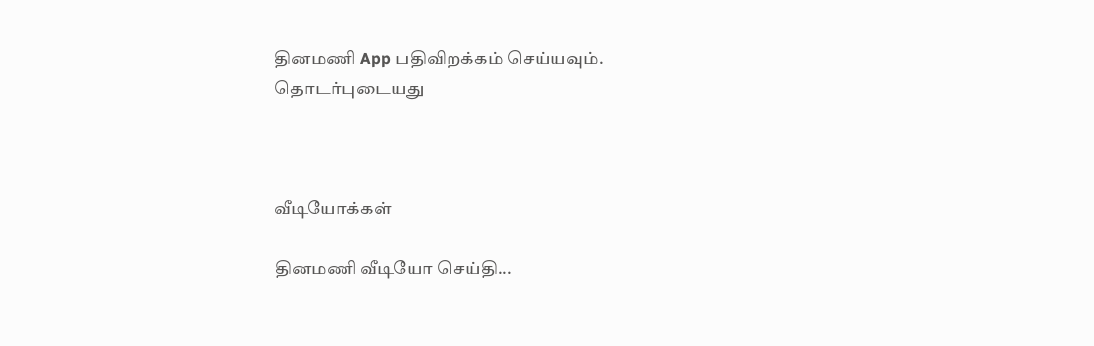தினமணி App பதிவிறக்கம் செய்யவும்.
தொடர்புடையது



வீடியோக்கள்

தினமணி வீடியோ செய்தி...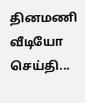தினமணி வீடியோ செய்தி...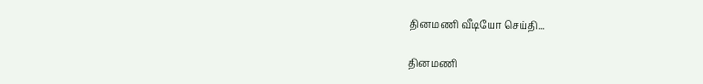தினமணி வீடியோ செய்தி...

தினமணி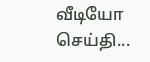வீடியோ செய்தி...